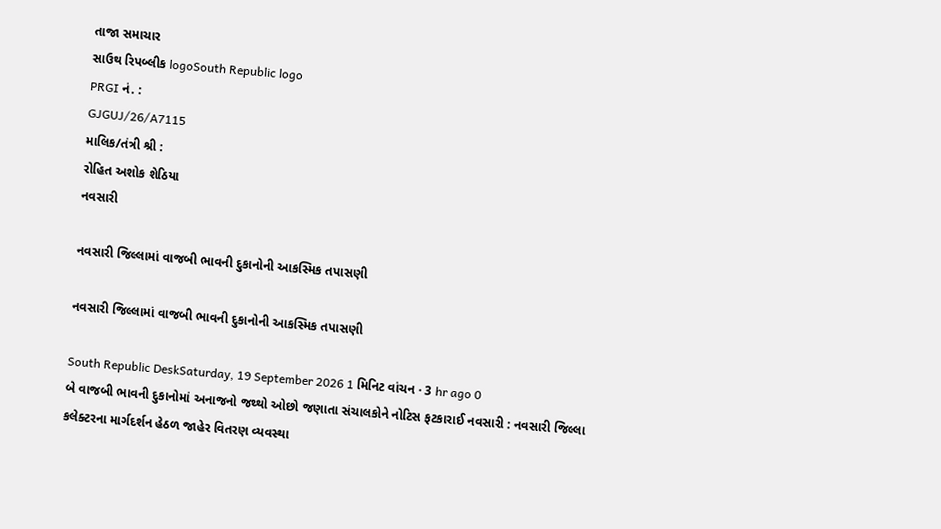તાજા સમાચાર
સાઉથ રિપબ્લીક logoSouth Republic logo
PRGI નં. :
GJGUJ/26/A7115
માલિક/તંત્રી શ્રી :
રોહિત અશોક શેઠિયા
નવસારી

નવસારી જિલ્લામાં વાજબી ભાવની દુકાનોની આકસ્મિક તપાસણી

નવસારી જિલ્લામાં વાજબી ભાવની દુકાનોની આકસ્મિક તપાસણી

South Republic DeskSaturday, 19 September 2026 1 મિનિટ વાંચન · 3 hr ago 0
બે વાજબી ભાવની દુકાનોમાં અનાજનો જથ્થો ઓછો જણાતા સંચાલકોને નોટિસ ફટકારાઈ નવસારી : નવસારી જિલ્લા કલેક્ટરના માર્ગદર્શન હેઠળ જાહેર વિતરણ વ્યવસ્થા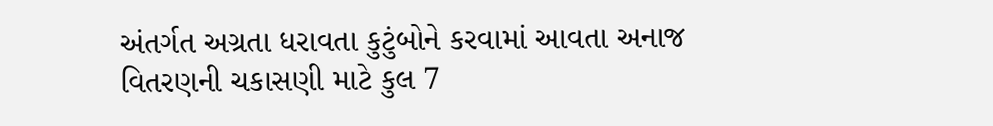અંતર્ગત અગ્રતા ધરાવતા કુટુંબોને કરવામાં આવતા અનાજ વિતરણની ચકાસણી માટે કુલ 7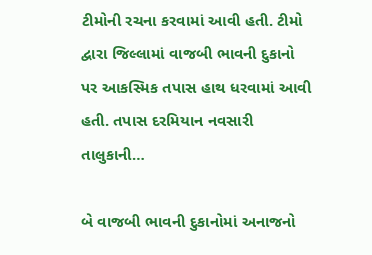ટીમોની રચના કરવામાં આવી હતી. ટીમો દ્વારા જિલ્લામાં વાજબી ભાવની દુકાનો પર આકસ્મિક તપાસ હાથ ધરવામાં આવી હતી. તપાસ દરમિયાન નવસારી તાલુકાની…

બે વાજબી ભાવની દુકાનોમાં અનાજનો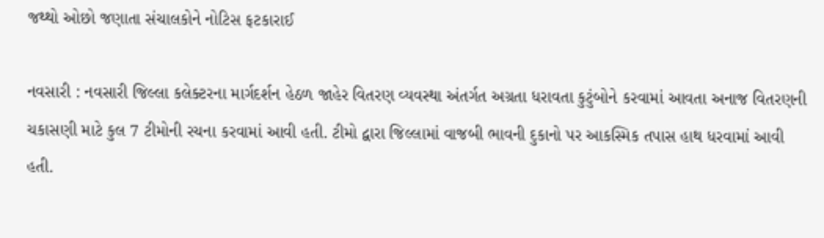જથ્થો ઓછો જણાતા સંચાલકોને નોટિસ ફટકારાઈ

નવસારી : નવસારી જિલ્લા કલેક્ટરના માર્ગદર્શન હેઠળ જાહેર વિતરણ વ્યવસ્થા અંતર્ગત અગ્રતા ધરાવતા કુટુંબોને કરવામાં આવતા અનાજ વિતરણની ચકાસણી માટે કુલ 7 ટીમોની રચના કરવામાં આવી હતી. ટીમો દ્વારા જિલ્લામાં વાજબી ભાવની દુકાનો પર આકસ્મિક તપાસ હાથ ધરવામાં આવી હતી.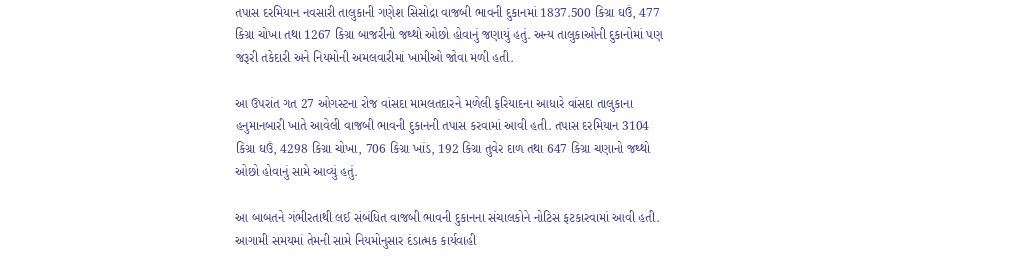તપાસ દરમિયાન નવસારી તાલુકાની ગણેશ સિસોદ્રા વાજબી ભાવની દુકાનમાં 1837.500 કિગ્રા ઘઉં, 477 કિગ્રા ચોખા તથા 1267 કિગ્રા બાજરીનો જથ્થો ઓછો હોવાનું જણાયું હતું. અન્ય તાલુકાઓની દુકાનોમાં પણ જરૂરી તકેદારી અને નિયમોની અમલવારીમાં ખામીઓ જોવા મળી હતી.

આ ઉપરાંત ગત 27 ઓગસ્ટના રોજ વાંસદા મામલતદારને મળેલી ફરિયાદના આધારે વાંસદા તાલુકાના હનુમાનબારી ખાતે આવેલી વાજબી ભાવની દુકાનની તપાસ કરવામાં આવી હતી. તપાસ દરમિયાન 3104 કિગ્રા ઘઉં, 4298 કિગ્રા ચોખા, 706 કિગ્રા ખાંડ, 192 કિગ્રા તુવેર દાળ તથા 647 કિગ્રા ચણાનો જથ્થો ઓછો હોવાનું સામે આવ્યું હતું.

આ બાબતને ગંભીરતાથી લઈ સંબંધિત વાજબી ભાવની દુકાનના સંચાલકોને નોટિસ ફટકારવામાં આવી હતી. આગામી સમયમાં તેમની સામે નિયમોનુસાર દંડાત્મક કાર્યવાહી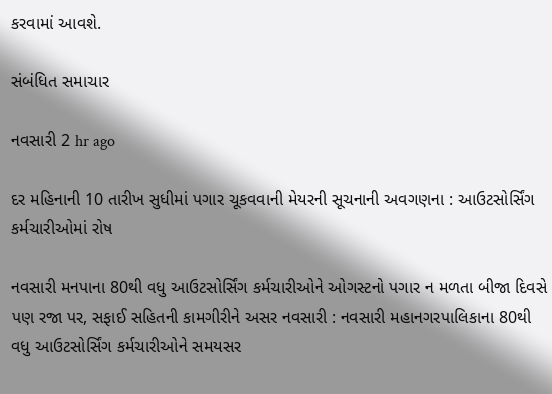કરવામાં આવશે.

સંબંધિત સમાચાર

નવસારી 2 hr ago

દર મહિનાની 10 તારીખ સુધીમાં પગાર ચૂકવવાની મેયરની સૂચનાની અવગણના : આઉટસોર્સિંગ કર્મચારીઓમાં રોષ

નવસારી મનપાના 80થી વધુ આઉટસોર્સિંગ કર્મચારીઓને ઓગસ્ટનો પગાર ન મળતા બીજા દિવસે પણ રજા પર, સફાઈ સહિતની કામગીરીને અસર નવસારી : નવસારી મહાનગરપાલિકાના 80થી વધુ આઉટસોર્સિંગ કર્મચારીઓને સમયસર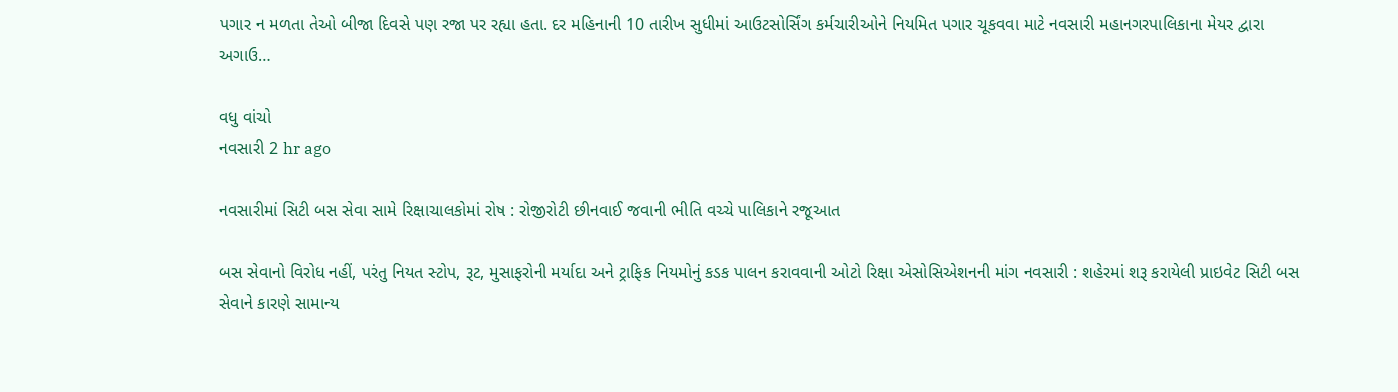પગાર ન મળતા તેઓ બીજા દિવસે પણ રજા પર રહ્યા હતા. દર મહિનાની 10 તારીખ સુધીમાં આઉટસોર્સિંગ કર્મચારીઓને નિયમિત પગાર ચૂકવવા માટે નવસારી મહાનગરપાલિકાના મેયર દ્વારા અગાઉ…

વધુ વાંચો
નવસારી 2 hr ago

નવસારીમાં સિટી બસ સેવા સામે રિક્ષાચાલકોમાં રોષ : રોજીરોટી છીનવાઈ જવાની ભીતિ વચ્ચે પાલિકાને રજૂઆત

બસ સેવાનો વિરોધ નહીં, પરંતુ નિયત સ્ટોપ, રૂટ, મુસાફરોની મર્યાદા અને ટ્રાફિક નિયમોનું કડક પાલન કરાવવાની ઓટો રિક્ષા એસોસિએશનની માંગ નવસારી : શહેરમાં શરૂ કરાયેલી પ્રાઇવેટ સિટી બસ સેવાને કારણે સામાન્ય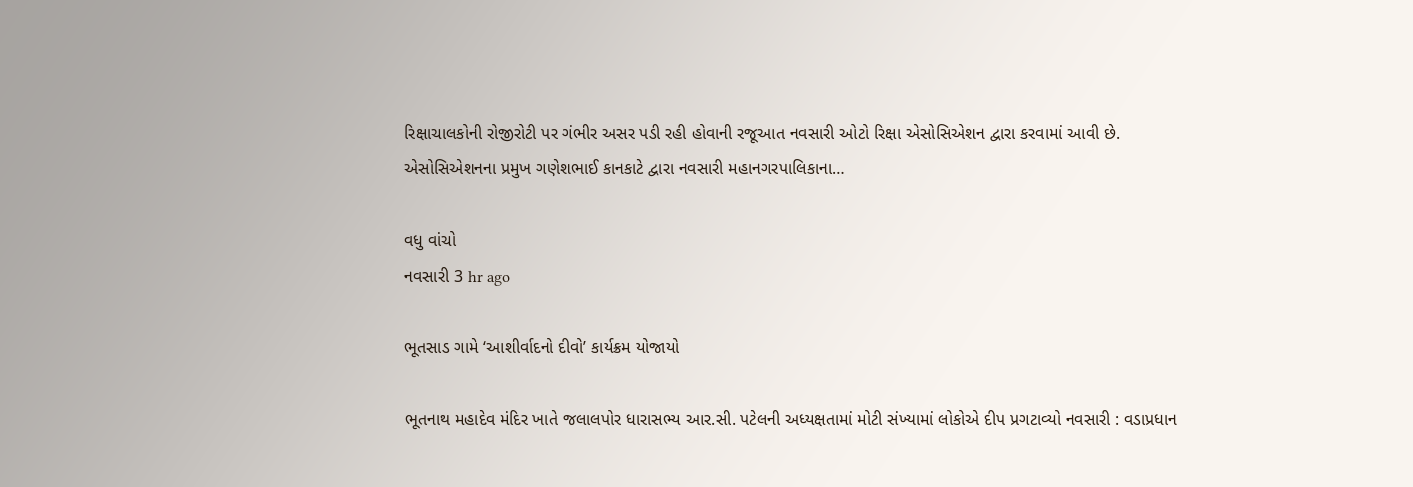રિક્ષાચાલકોની રોજીરોટી પર ગંભીર અસર પડી રહી હોવાની રજૂઆત નવસારી ઓટો રિક્ષા એસોસિએશન દ્વારા કરવામાં આવી છે. એસોસિએશનના પ્રમુખ ગણેશભાઈ કાનકાટે દ્વારા નવસારી મહાનગરપાલિકાના…

વધુ વાંચો
નવસારી 3 hr ago

ભૂતસાડ ગામે ‘આશીર્વાદનો દીવો’ કાર્યક્રમ યોજાયો

ભૂતનાથ મહાદેવ મંદિર ખાતે જલાલપોર ધારાસભ્ય આર.સી. પટેલની અધ્યક્ષતામાં મોટી સંખ્યામાં લોકોએ દીપ પ્રગટાવ્યો નવસારી : વડાપ્રધાન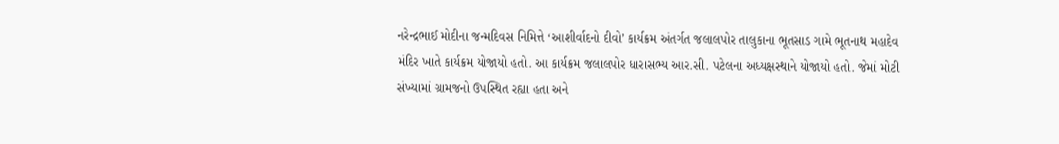નરેન્દ્રભાઈ મોદીના જન્મદિવસ નિમિત્તે ‘આશીર્વાદનો દીવો’ કાર્યક્રમ અંતર્ગત જલાલપોર તાલુકાના ભૂતસાડ ગામે ભૂતનાથ મહાદેવ મંદિર ખાતે કાર્યક્રમ યોજાયો હતો. આ કાર્યક્રમ જલાલપોર ધારાસભ્ય આર.સી. પટેલના અધ્યક્ષસ્થાને યોજાયો હતો. જેમાં મોટી સંખ્યામાં ગ્રામજનો ઉપસ્થિત રહ્યા હતા અને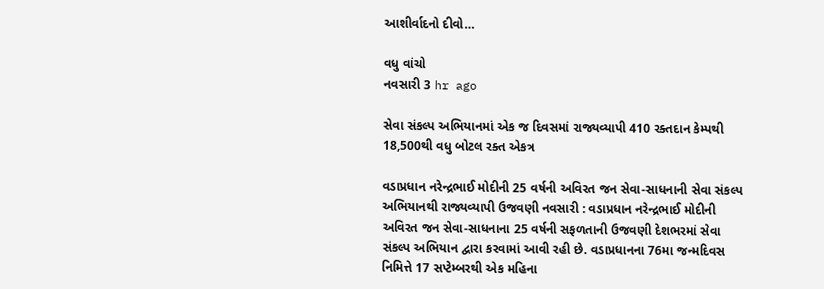આશીર્વાદનો દીવો…

વધુ વાંચો
નવસારી 3 hr ago

સેવા સંકલ્પ અભિયાનમાં એક જ દિવસમાં રાજ્યવ્યાપી 410 રક્તદાન કેમ્પથી 18,500થી વધુ બોટલ રક્ત એકત્ર

વડાપ્રધાન નરેન્દ્રભાઈ મોદીની 25 વર્ષની અવિરત જન સેવા-સાધનાની સેવા સંકલ્પ અભિયાનથી રાજ્યવ્યાપી ઉજવણી નવસારી : વડાપ્રધાન નરેન્દ્રભાઈ મોદીની અવિરત જન સેવા-સાધનાના 25 વર્ષની સફળતાની ઉજવણી દેશભરમાં સેવા સંકલ્પ અભિયાન દ્વારા કરવામાં આવી રહી છે. વડાપ્રધાનના 76મા જન્મદિવસ નિમિત્તે 17 સપ્ટેમ્બરથી એક મહિના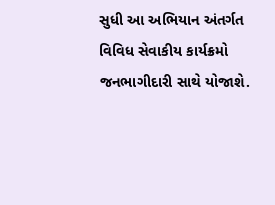સુધી આ અભિયાન અંતર્ગત વિવિધ સેવાકીય કાર્યક્રમો જનભાગીદારી સાથે યોજાશે.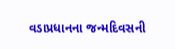વડાપ્રધાનના જન્મદિવસની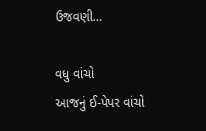ઉજવણી…

વધુ વાંચો
આજનું ઈ-પેપર વાંચો